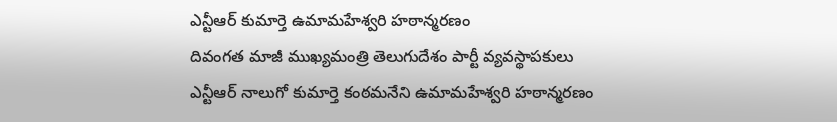ఎన్టీఆర్ కుమార్తె ఉమామహేశ్వరి హఠాన్మరణం
దివంగత మాజీ ముఖ్యమంత్రి తెలుగుదేశం పార్టీ వ్యవస్థాపకులు ఎన్టీఆర్ నాలుగో కుమార్తె కంఠమనేని ఉమామహేశ్వరి హఠాన్మరణం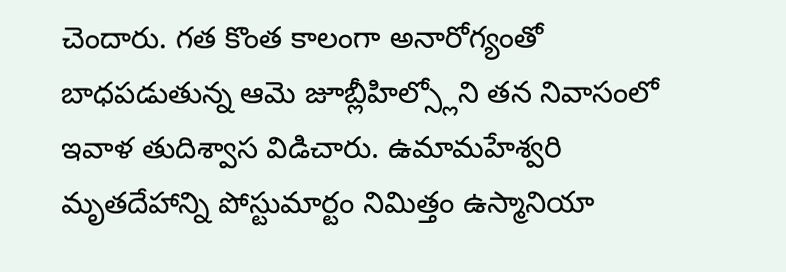చెందారు. గత కొంత కాలంగా అనారోగ్యంతో బాధపడుతున్న ఆమె జూబ్లీహిల్స్లోని తన నివాసంలో ఇవాళ తుదిశ్వాస విడిచారు. ఉమామహేశ్వరి మృతదేహాన్ని పోస్టుమార్టం నిమిత్తం ఉస్మానియా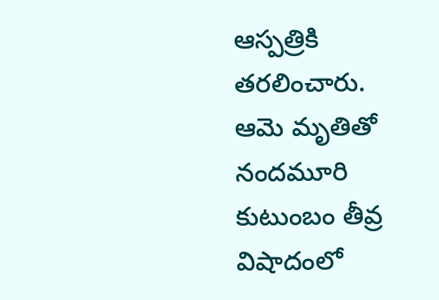ఆస్పత్రికి తరలించారు. ఆమె మృతితో నందమూరి కుటుంబం తీవ్ర విషాదంలో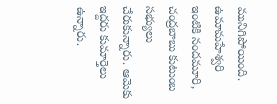మునిగిపోయింది. ఉమామహేశ్వరి ఇంటికి నందమూరి, చంద్రబాబు కుటుంబ సభ్యులు చేరుకున్నారు. ఆమెకు ఇద్దరు కుమార్తెలు ఉన్నారు.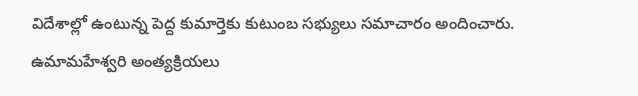విదేశాల్లో ఉంటున్న పెద్ద కుమార్తెకు కుటుంబ సభ్యులు సమాచారం అందించారు. ఉమామహేశ్వరి అంత్యక్రియలు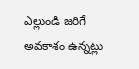ఎల్లుండి జరిగే అవకాశం ఉన్నట్లు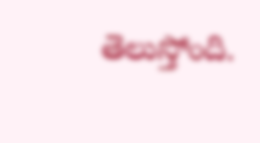తెలుస్తోంది.